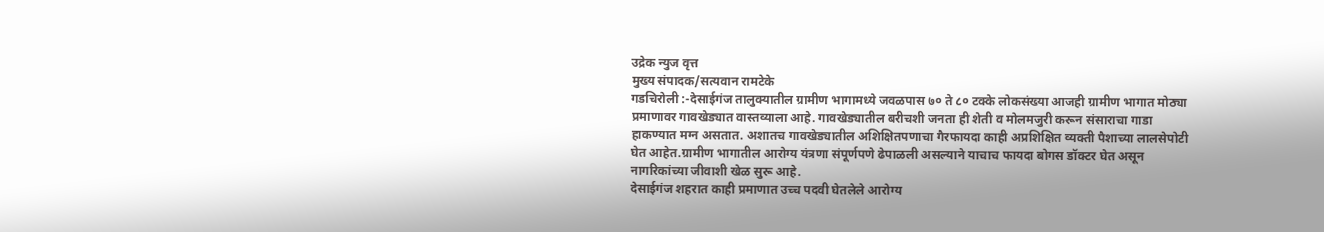उद्रेक न्युज वृत्त
मुख्य संपादक/सत्यवान रामटेके
गडचिरोली :-देसाईगंज तालुक्यातील ग्रामीण भागामध्ये जवळपास ७० ते ८० टक्के लोकसंख्या आजही ग्रामीण भागात मोठ्या प्रमाणावर गावखेड्यात वास्तव्याला आहे. गावखेड्यातील बरीचशी जनता ही शेती व मोलमजुरी करून संसाराचा गाडा हाकण्यात मग्न असतात. अशातच गावखेड्यातील अशिक्षितपणाचा गैरफायदा काही अप्रशिक्षित व्यक्ती पैशाच्या लालसेपोटी घेत आहेत.ग्रामीण भागातील आरोग्य यंत्रणा संपूर्णपणे ढेपाळली असल्याने याचाच फायदा बोगस डॉक्टर घेत असून नागरिकांच्या जीवाशी खेळ सुरू आहे.
देसाईगंज शहरात काही प्रमाणात उच्च पदवी घेतलेले आरोग्य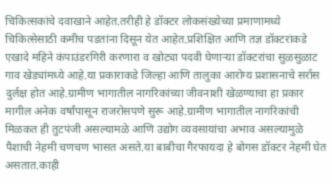चिकित्सकांचे दवाखाने आहेत.तरीही हे डॉक्टर लोकसंख्येच्या प्रमाणामध्ये चिकित्सेसाठी कमीच पडतांना दिसून येत आहेत.प्रशिक्षित आणि तज्ञ डॉक्टरांकडे एखादे महिने कंपाउंडरगिरी करणारा व खोट्या पदवी घेणाऱ्या डॉक्टरांचा सुळसुळाट गाव खेड्यांमध्ये आहे.या प्रकाराकडे जिल्हा आणि तालुका आरोग्य प्रशासनाचे सर्रास दुर्लक्ष होत आहे.ग्रामीण भागातील नागरिकांच्या जीवनाशी खेळण्याचा हा प्रकार मागील अनेक वर्षांपासून राजरोसपणे सुरू आहे.ग्रामीण भागातील नागरिकांची मिळकत ही तुटपंजी असल्यामळे आणि उद्योग व्यवसायांचा अभाव असल्यामुळे पैशाची नेहमी चणचण भासत असते.या बाबीचा गैरफायदा हे बोगस डॉक्टर नेहमी घेत असतात.काही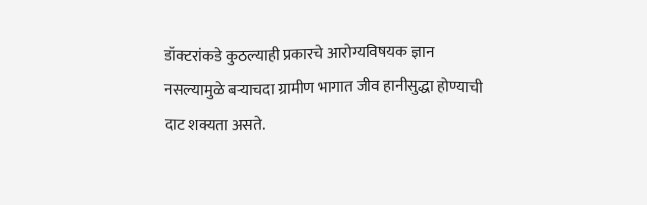डॉक्टरांकडे कुठल्याही प्रकारचे आरोग्यविषयक ज्ञान नसल्यामुळे बऱ्याचदा ग्रामीण भागात जीव हानीसुद्धा होण्याची दाट शक्यता असते.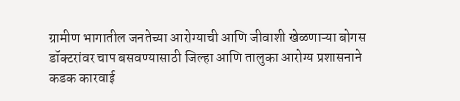ग्रामीण भागातील जनतेच्या आरोग्याची आणि जीवाशी खेळणाऱ्या बोगस डॉक्टरांवर चाप बसवण्यासाठी जिल्हा आणि तालुका आरोग्य प्रशासनाने कडक कारवाई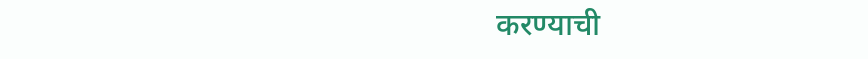करण्याची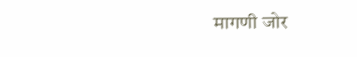मागणी जोर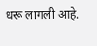धरू लागली आहे.